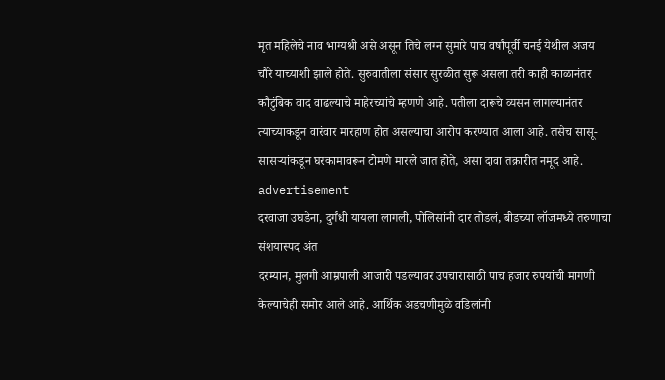मृत महिलेचे नाव भाग्यश्री असे असून तिचे लग्न सुमारे पाच वर्षांपूर्वी चनई येथील अजय चौरे याच्याशी झाले होते. सुरुवातीला संसार सुरळीत सुरू असला तरी काही काळानंतर कौटुंबिक वाद वाढल्याचे माहेरच्यांचे म्हणणे आहे. पतीला दारूचे व्यसन लागल्यानंतर त्याच्याकडून वारंवार मारहाण होत असल्याचा आरोप करण्यात आला आहे. तसेच सासू-सासऱ्यांकडून घरकामावरून टोमणे मारले जात होते, असा दावा तक्रारीत नमूद आहे.
advertisement
दरवाजा उघडेना, दुर्गंधी यायला लागली, पोलिसांनी दार तोडलं, बीडच्या लॉजमध्ये तरुणाचा संशयास्पद अंत
दरम्यान, मुलगी आम्रपाली आजारी पडल्यावर उपचारासाठी पाच हजार रुपयांची मागणी केल्याचेही समोर आले आहे. आर्थिक अडचणीमुळे वडिलांनी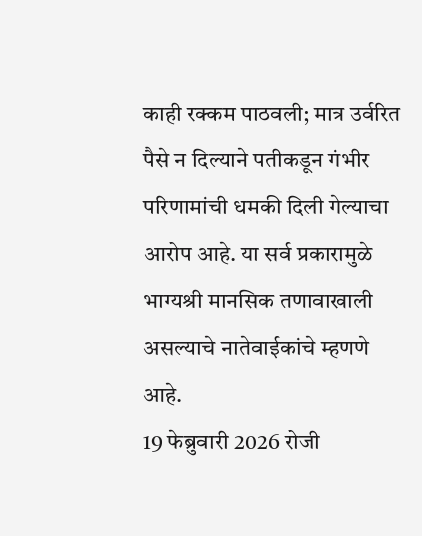काही रक्कम पाठवली; मात्र उर्वरित पैसे न दिल्याने पतीकडून गंभीर परिणामांची धमकी दिली गेल्याचा आरोप आहे. या सर्व प्रकारामुळे भाग्यश्री मानसिक तणावाखाली असल्याचे नातेवाईकांचे म्हणणे आहे.
19 फेब्रुवारी 2026 रोजी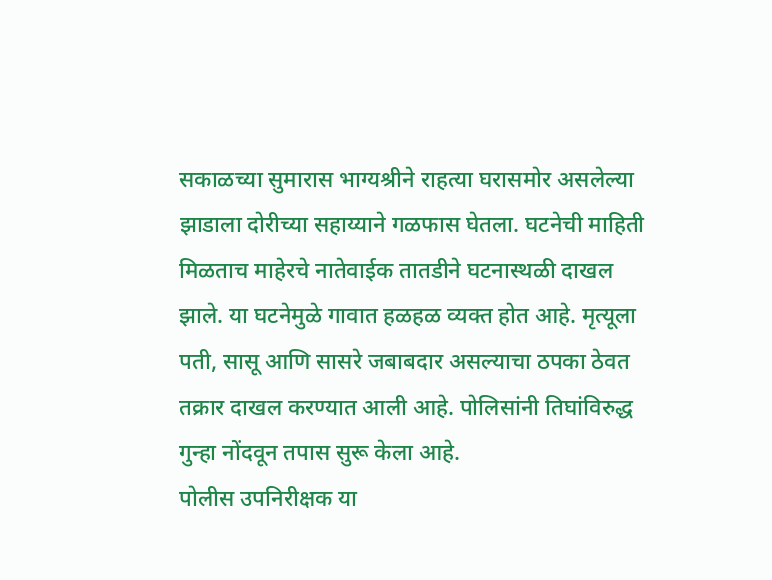सकाळच्या सुमारास भाग्यश्रीने राहत्या घरासमोर असलेल्या झाडाला दोरीच्या सहाय्याने गळफास घेतला. घटनेची माहिती मिळताच माहेरचे नातेवाईक तातडीने घटनास्थळी दाखल झाले. या घटनेमुळे गावात हळहळ व्यक्त होत आहे. मृत्यूला पती, सासू आणि सासरे जबाबदार असल्याचा ठपका ठेवत तक्रार दाखल करण्यात आली आहे. पोलिसांनी तिघांविरुद्ध गुन्हा नोंदवून तपास सुरू केला आहे.
पोलीस उपनिरीक्षक या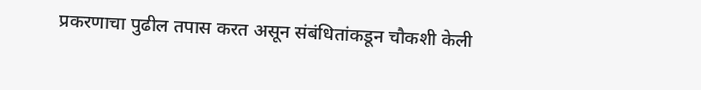प्रकरणाचा पुढील तपास करत असून संबंधितांकडून चौकशी केली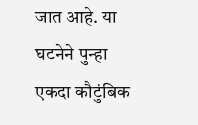जात आहे. या घटनेने पुन्हा एकदा कौटुंबिक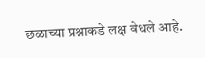छळाच्या प्रश्नाकडे लक्ष वेधले आहे.